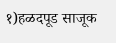१)हळदपूड साजूक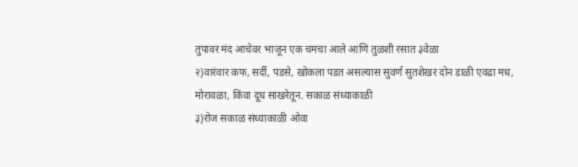तुपावर मंद आचेवर भाजून एक चमचा आले आणि तुळशी रसात ३वेळा
२)वारंवार कफ, सर्दी, पडसे, खोकला पडत असल्यास सुवर्ण सुतशेखर दोन डाळी एवढा मध, मोरावळा, किंवा दूध साखरेतून. सकाळ संध्याकाळी
३)रोज सकाळ संध्याकाळी ओवा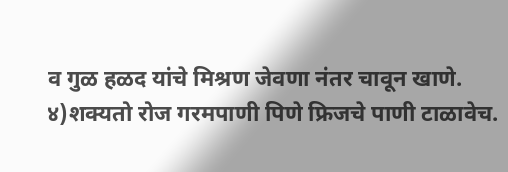व गुळ हळद यांचे मिश्रण जेवणा नंतर चावून खाणे.
४)शक्यतो रोज गरमपाणी पिणे फ्रिजचे पाणी टाळावेच.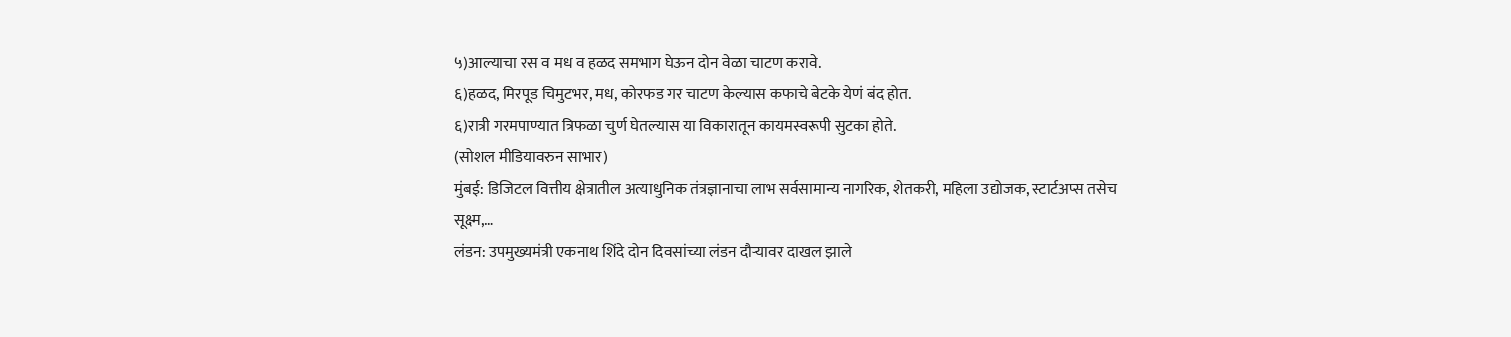५)आल्याचा रस व मध व हळद समभाग घेऊन दोन वेळा चाटण करावे.
६)हळद, मिरपूड चिमुटभर, मध, कोरफड गर चाटण केल्यास कफाचे बेटके येणं बंद होत.
६)रात्री गरमपाण्यात त्रिफळा चुर्ण घेतल्यास या विकारातून कायमस्वरूपी सुटका होते.
(सोशल मीडियावरुन साभार)
मुंबई: डिजिटल वित्तीय क्षेत्रातील अत्याधुनिक तंत्रज्ञानाचा लाभ सर्वसामान्य नागरिक, शेतकरी, महिला उद्योजक, स्टार्टअप्स तसेच सूक्ष्म,…
लंडन: उपमुख्यमंत्री एकनाथ शिंदे दोन दिवसांच्या लंडन दौऱ्यावर दाखल झाले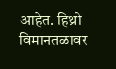आहेत. हिथ्रो विमानतळावर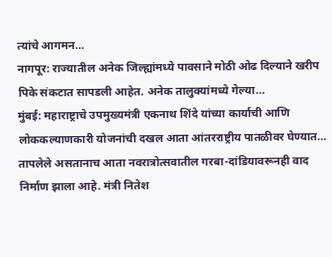त्यांचे आगमन…
नागपूर: राज्यातील अनेक जिल्ह्यांमध्ये पावसाने मोठी ओढ दिल्याने खरीप पिके संकटात सापडली आहेत. अनेक तालुक्यांमध्ये गेल्या…
मुंबई: महाराष्ट्राचे उपमुख्यमंत्री एकनाथ शिंदे यांच्या कार्याची आणि लोककल्याणकारी योजनांची दखल आता आंतरराष्ट्रीय पातळीवर घेण्यात…
तापलेले असतानाच आता नवरात्रोत्सवातील गरबा-दांडियावरूनही वाद निर्माण झाला आहे. मंत्री नितेश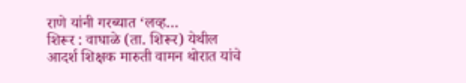राणे यांनी गरब्यात ‘लव्ह…
शिरूर : वाघाळे (ता. शिरूर) येथील आदर्श शिक्षक मारुती वामन थोरात यांचे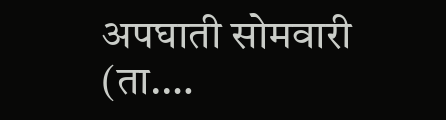अपघाती सोमवारी (ता.…